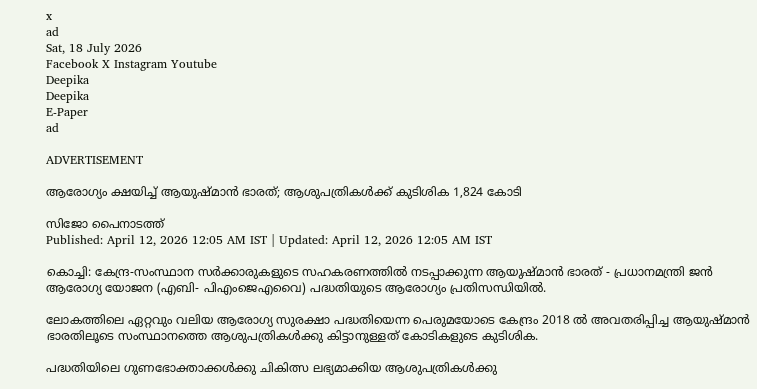x
ad
Sat, 18 July 2026
Facebook X Instagram Youtube
Deepika
Deepika
E-Paper
ad

ADVERTISEMENT

ആരോഗ്യം ക്ഷയിച്ച് ആയുഷ്മാന്‍ ഭാരത്; ആശുപത്രികള്‍ക്ക് കുടിശിക 1,824 കോടി

സിജോ പൈനാടത്ത്
Published: April 12, 2026 12:05 AM IST | Updated: April 12, 2026 12:05 AM IST

കൊച്ചി: കേന്ദ്ര-സംസ്ഥാന സര്‍ക്കാരുകളുടെ സഹകരണത്തില്‍ നടപ്പാക്കുന്ന ആയുഷ്മാന്‍ ഭാരത് - പ്രധാനമന്ത്രി ജന്‍ ആരോഗ്യ യോജന (എബി- പിഎംജെഎവൈ) പദ്ധതിയുടെ ആരോഗ്യം പ്രതിസന്ധിയില്‍.

ലോകത്തിലെ ഏറ്റവും വലിയ ആരോഗ്യ സുരക്ഷാ പദ്ധതിയെന്ന പെരുമയോടെ കേന്ദ്രം 2018 ല്‍ അവതരിപ്പിച്ച ആയുഷ്മാന്‍ ഭാരതിലൂടെ സംസ്ഥാനത്തെ ആശുപത്രികള്‍ക്കു കിട്ടാനുള്ളത് കോടികളുടെ കുടിശിക.

പദ്ധതിയിലെ ഗുണഭോക്താക്കള്‍ക്കു ചികിത്സ ലഭ്യമാക്കിയ ആശുപത്രികള്‍ക്കു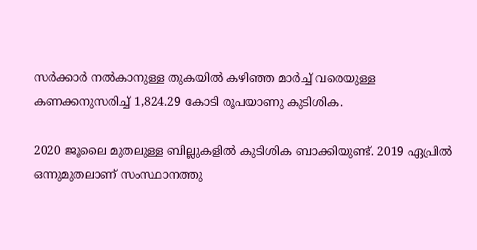സര്‍ക്കാര്‍ നല്‍കാനുള്ള തുകയില്‍ കഴിഞ്ഞ മാര്‍ച്ച് വരെയുള്ള കണക്കനുസരിച്ച് 1,824.29 കോടി രൂപയാണു കുടിശിക.

2020 ജൂലൈ മുതലുള്ള ബില്ലുകളില്‍ കുടിശിക ബാക്കിയുണ്ട്. 2019 ഏപ്രില്‍ ഒന്നുമുതലാണ് സംസ്ഥാനത്തു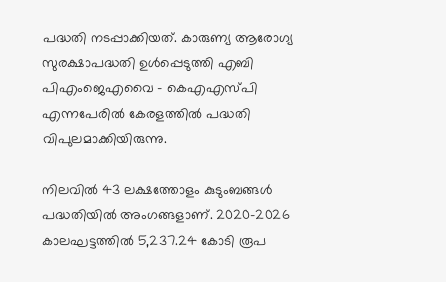പദ്ധതി നടപ്പാക്കിയത്. കാരുണ്യ ആരോഗ്യ സുരക്ഷാപദ്ധതി ഉള്‍പ്പെടുത്തി എബി പിഎംജെഎവൈ - കെഎഎസ്പി എന്നപേരില്‍ കേരളത്തില്‍ പദ്ധതി വിപുലമാക്കിയിരുന്നു.

നിലവില്‍ 43 ലക്ഷത്തോളം കുടുംബങ്ങള്‍ പദ്ധതിയില്‍ അംഗങ്ങളാണ്. 2020-2026 കാലഘട്ടത്തില്‍ 5,237.24 കോടി രൂപ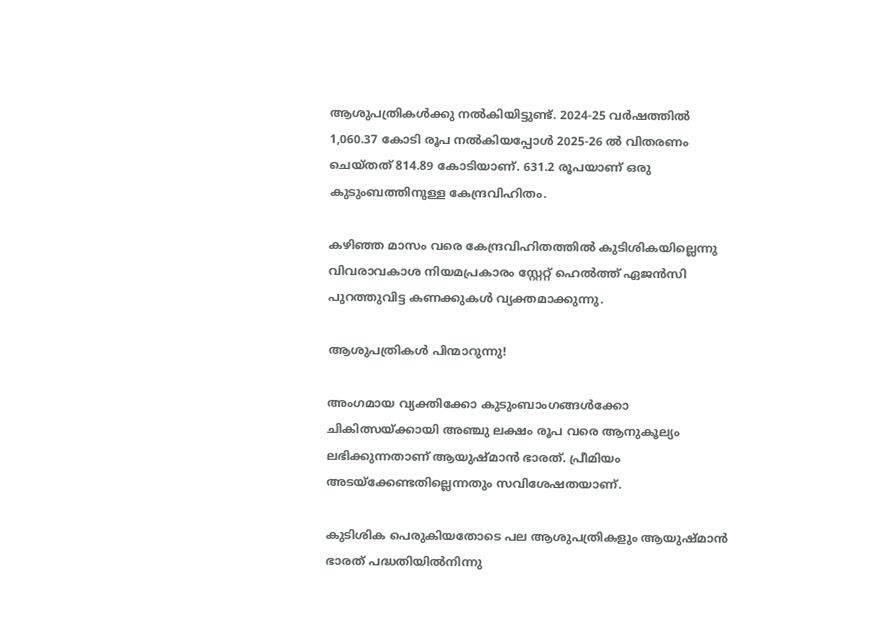ആശുപത്രികള്‍ക്കു നല്‍കിയിട്ടുണ്ട്. 2024-25 വര്‍ഷത്തില്‍ 1,060.37 കോടി രൂപ നല്‍കിയപ്പോള്‍ 2025-26 ല്‍ വിതരണം ചെയ്തത് 814.89 കോടിയാണ്. 631.2 രൂപയാണ് ഒരു കുടുംബത്തിനുള്ള കേന്ദ്രവിഹിതം.

കഴിഞ്ഞ മാസം വരെ കേന്ദ്രവിഹിതത്തില്‍ കുടിശികയില്ലെന്നു വിവരാവകാശ നിയമപ്രകാരം സ്റ്റേറ്റ് ഹെല്‍ത്ത് ഏജന്‍സി പുറത്തുവിട്ട കണക്കുകള്‍ വ്യക്തമാക്കുന്നു.

ആശുപത്രികള്‍ പിന്മാറുന്നു!

അംഗമായ വ്യക്തിക്കോ കുടുംബാംഗങ്ങള്‍ക്കോ ചികിത്സയ്ക്കായി അഞ്ചു ലക്ഷം രൂപ വരെ ആനുകൂല്യം ലഭിക്കുന്നതാണ് ആയുഷ്മാന്‍ ഭാരത്. പ്രീമിയം അടയ്‌ക്കേണ്ടതില്ലെന്നതും സവിശേഷതയാണ്.

കുടിശിക പെരുകിയതോടെ പല ആശുപത്രികളും ആയുഷ്മാന്‍ ഭാരത് പദ്ധതിയില്‍നിന്നു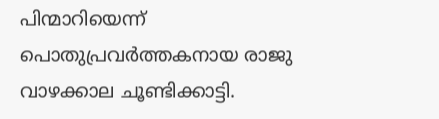പിന്മാറിയെന്ന് പൊതുപ്രവര്‍ത്തകനായ രാജു വാഴക്കാല ചൂണ്ടിക്കാട്ടി.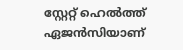സ്റ്റേറ്റ് ഹെല്‍ത്ത് ഏജന്‍സിയാണ്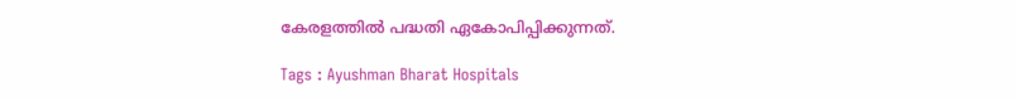കേരളത്തില്‍ പദ്ധതി ഏകോപിപ്പിക്കുന്നത്.

Tags : Ayushman Bharat Hospitals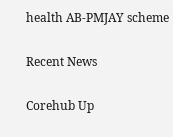health AB-PMJAY scheme

Recent News

Corehub Up